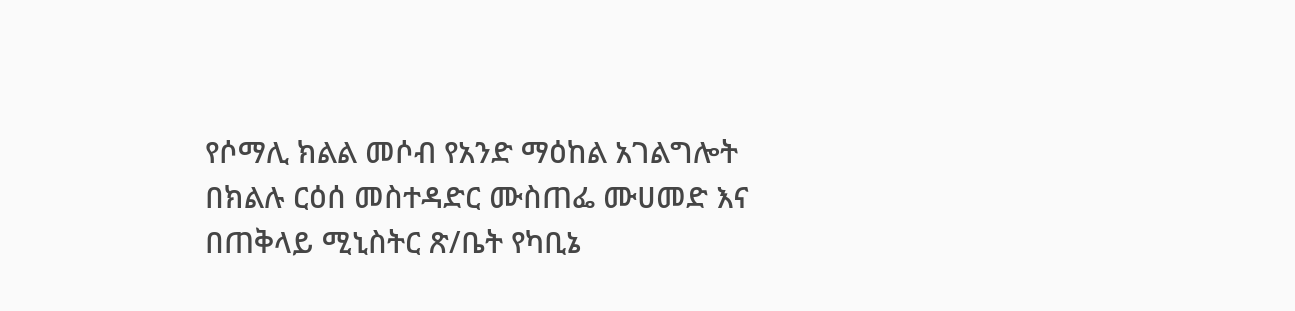የሶማሊ ክልል መሶብ የአንድ ማዕከል አገልግሎት በክልሉ ርዕሰ መስተዳድር ሙስጠፌ ሙሀመድ እና በጠቅላይ ሚኒስትር ጽ/ቤት የካቢኔ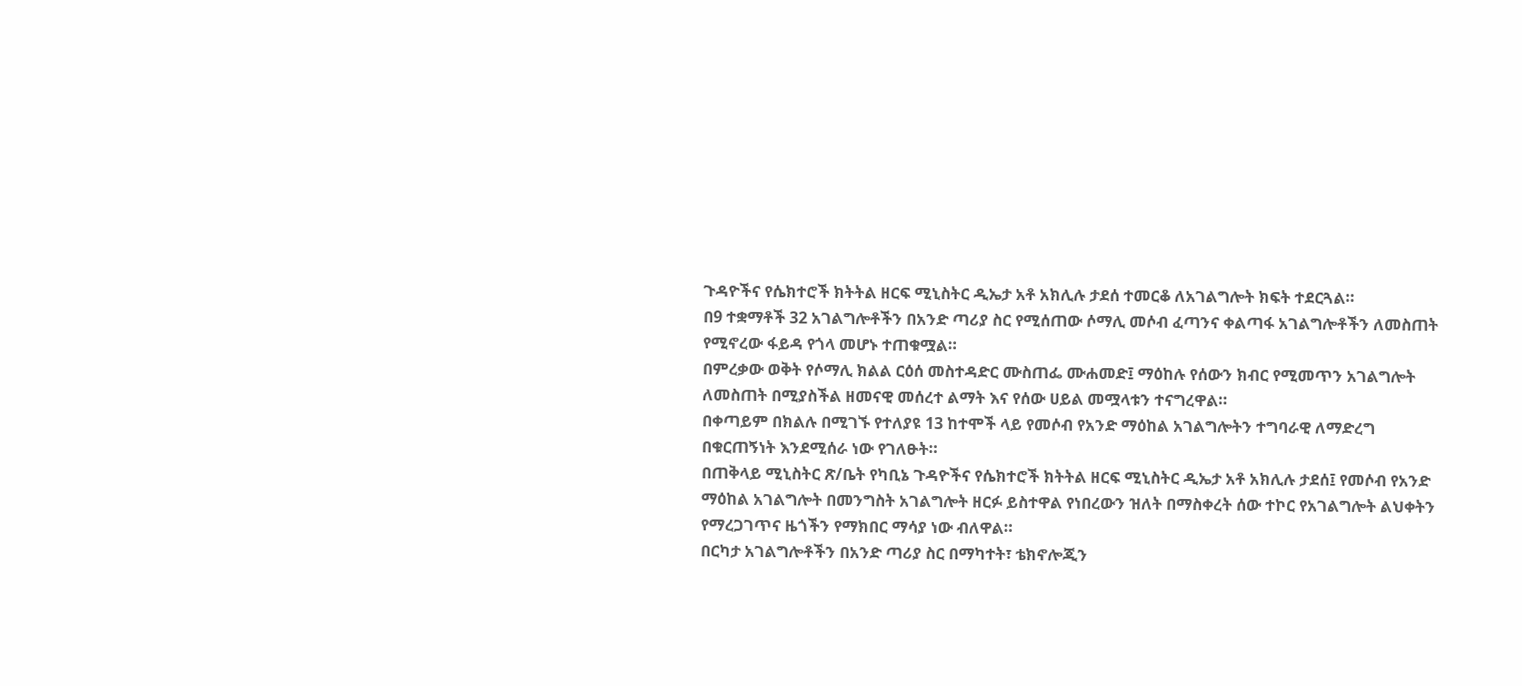ጉዳዮችና የሴክተሮች ክትትል ዘርፍ ሚኒስትር ዲኤታ አቶ አክሊሉ ታደሰ ተመርቆ ለአገልግሎት ክፍት ተደርጓል።
በ9 ተቋማቶች 32 አገልግሎቶችን በአንድ ጣሪያ ስር የሚሰጠው ሶማሊ መሶብ ፈጣንና ቀልጣፋ አገልግሎቶችን ለመስጠት የሚኖረው ፋይዳ የጎላ መሆኑ ተጠቁሟል።
በምረቃው ወቅት የሶማሊ ክልል ርዕሰ መስተዳድር ሙስጠፌ ሙሐመድ፤ ማዕከሉ የሰውን ክብር የሚመጥን አገልግሎት ለመስጠት በሚያስችል ዘመናዊ መሰረተ ልማት እና የሰው ሀይል መሟላቱን ተናግረዋል።
በቀጣይም በክልሉ በሚገኙ የተለያዩ 13 ከተሞች ላይ የመሶብ የአንድ ማዕከል አገልግሎትን ተግባራዊ ለማድረግ በቁርጠኝነት እንደሚሰራ ነው የገለፁት።
በጠቅላይ ሚኒስትር ጽ/ቤት የካቢኔ ጉዳዮችና የሴክተሮች ክትትል ዘርፍ ሚኒስትር ዲኤታ አቶ አክሊሉ ታደሰ፤ የመሶብ የአንድ ማዕከል አገልግሎት በመንግስት አገልግሎት ዘርፉ ይስተዋል የነበረውን ዝለት በማስቀረት ሰው ተኮር የአገልግሎት ልህቀትን የማረጋገጥና ዜጎችን የማክበር ማሳያ ነው ብለዋል።
በርካታ አገልግሎቶችን በአንድ ጣሪያ ስር በማካተት፣ ቴክኖሎጂን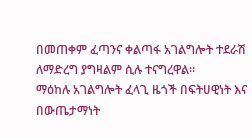በመጠቀም ፈጣንና ቀልጣፋ አገልግሎት ተደራሽ ለማድረግ ያግዛልም ሲሉ ተናግረዋል።
ማዕከሉ አገልግሎት ፈላጊ ዜጎች በፍትሀዊነት እና በውጤታማነት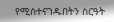የሚስተናገዱበትን ስርዓት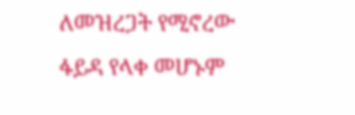ለመዝረጋት የሚኖረው ፋይዳ የላቀ መሆኑም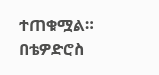ተጠቁሟል።
በቴዎድሮስ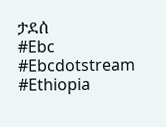ታደሰ
#Ebc #Ebcdotstream #Ethiopia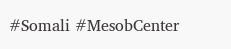#Somali #MesobCenter